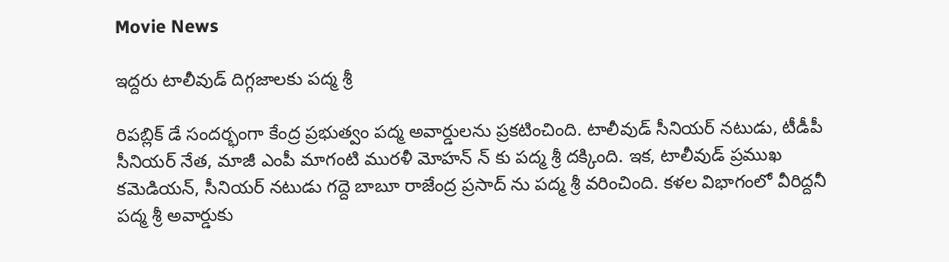Movie News

ఇద్దరు టాలీవుడ్ దిగ్గజాలకు పద్మ శ్రీ

రిపబ్లిక్ డే సందర్భంగా కేంద్ర ప్రభుత్వం పద్మ అవార్డులను ప్రకటించింది. టాలీవుడ్ సీనియర్ నటుడు, టీడీపీ సీనియర్ నేత, మాజీ ఎంపీ మాగంటి మురళీ మోహన్ న్ కు పద్మ శ్రీ దక్కింది. ఇక, టాలీవుడ్ ప్రముఖ కమెడియన్, సీనియర్ నటుడు గద్దె బాబూ రాజేంద్ర ప్రసాద్ ను పద్మ శ్రీ వరించింది. కళల విభాగంలో వీరిద్దనీ పద్మ శ్రీ అవార్డుకు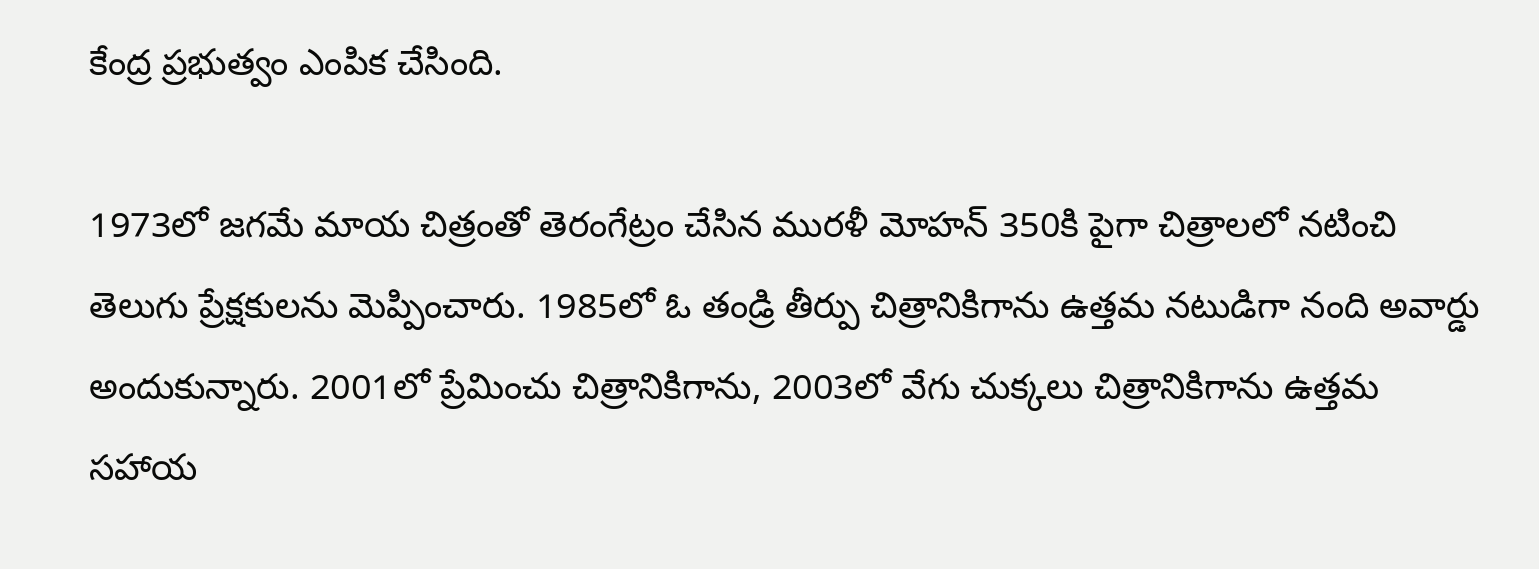కేంద్ర ప్రభుత్వం ఎంపిక చేసింది.

1973లో జగమే మాయ చిత్రంతో తెరంగేట్రం చేసిన మురళీ మోహన్ 350కి పైగా చిత్రాలలో నటించి తెలుగు ప్రేక్షకులను మెప్పించారు. 1985లో ఓ తండ్రి తీర్పు చిత్రానికిగాను ఉత్తమ నటుడిగా నంది అవార్డు అందుకున్నారు. 2001లో ప్రేమించు చిత్రానికిగాను, 2003లో వేగు చుక్కలు చిత్రానికిగాను ఉత్తమ సహాయ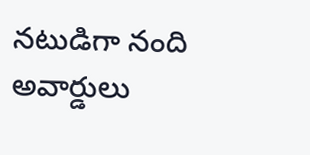నటుడిగా నంది అవార్డులు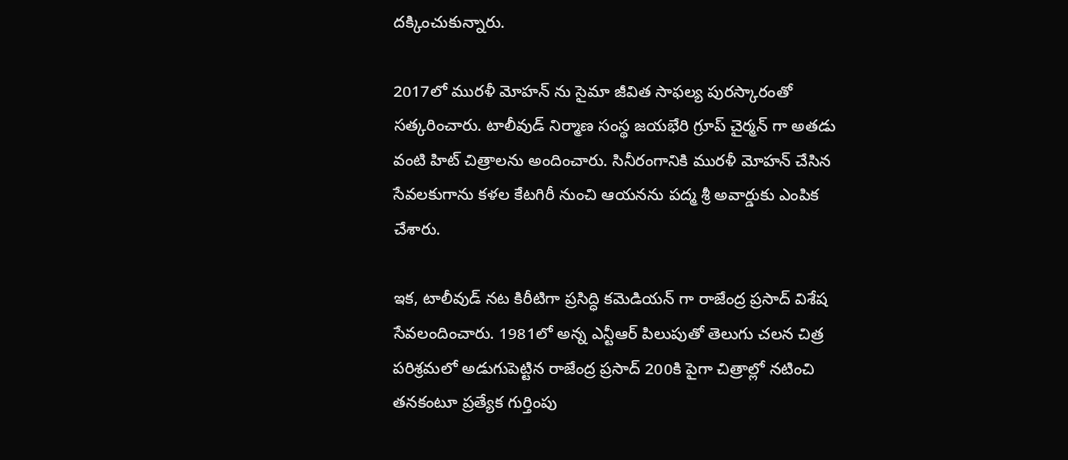దక్కించుకున్నారు.

2017లో మురళీ మోహన్ ను సైమా జీవిత సాఫల్య పురస్కారంతో సత్కరించారు. టాలీవుడ్ నిర్మాణ సంస్థ జయభేరి గ్రూప్ చైర్మన్ గా అతడు వంటి హిట్ చిత్రాలను అందించారు. సినీరంగానికి మురళీ మోహన్ చేసిన సేవలకుగాను కళల కేటగిరీ నుంచి ఆయనను పద్మ శ్రీ అవార్డుకు ఎంపిక చేశారు.

ఇక, టాలీవుడ్ నట కిరీటిగా ప్రసిద్ధి కమెడియన్ గా రాజేంద్ర ప్రసాద్ విశేష సేవలందించారు. 1981లో అన్న ఎన్టీఆర్ పిలుపుతో తెలుగు చలన చిత్ర పరిశ్రమలో అడుగుపెట్టిన రాజేంద్ర ప్రసాద్ 200కి పైగా చిత్రాల్లో నటించి తనకంటూ ప్రత్యేక గుర్తింపు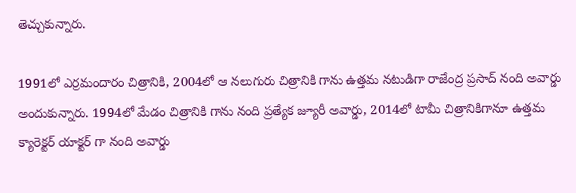తెచ్చుకున్నారు.

1991లో ఎర్రమందారం చిత్రానికి, 2004లో ఆ నలుగురు చిత్రానికి గాను ఉత్తమ నటుడిగా రాజేంద్ర ప్రసాద్ నంది అవార్డు అందుకున్నారు. 1994లో మేడం చిత్రానికి గాను నంది ప్రత్యేక జ్యూరీ అవార్డు, 2014లో టామీ చిత్రానికిగానూ ఉత్తమ క్యారెక్టర్ యాక్టర్ గా నంది అవార్డు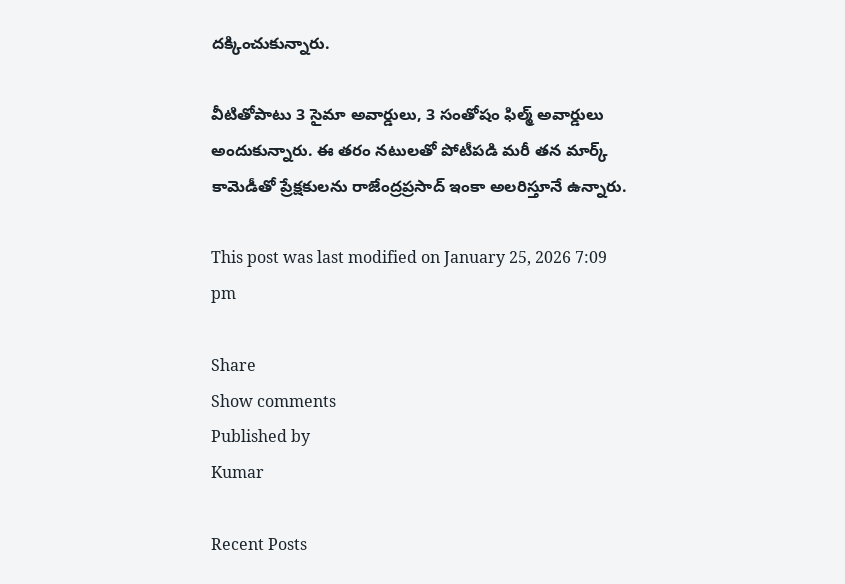దక్కించుకున్నారు.

వీటితోపాటు 3 సైమా అవార్డులు, 3 సంతోషం ఫిల్మ్ అవార్డులు అందుకున్నారు. ఈ తరం నటులతో పోటీపడి మరీ తన మార్క్ కామెడీతో ప్రేక్షకులను రాజేంద్రప్రసాద్ ఇంకా అలరిస్తూనే ఉన్నారు.

This post was last modified on January 25, 2026 7:09 pm

Share
Show comments
Published by
Kumar

Recent Posts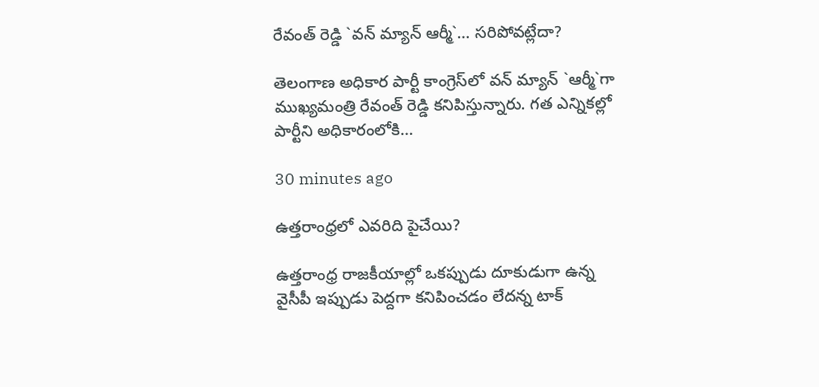రేవంత్ రెడ్డి `వ‌న్ మ్యాన్ ఆర్మీ`… సరిపోవట్లేదా?

తెలంగాణ అధికార పార్టీ కాంగ్రెస్‌లో వ‌న్ మ్యాన్ `ఆర్మీ`గా ముఖ్య‌మంత్రి రేవంత్ రెడ్డి క‌నిపిస్తున్నారు. గ‌త ఎన్నిక‌ల్లో పార్టీని అధికారంలోకి…

30 minutes ago

ఉత్త‌రాంధ్ర‌లో ఎవరిది పైచేయి?

ఉత్త‌రాంధ్ర రాజ‌కీయాల్లో ఒక‌ప్పుడు దూకుడుగా ఉన్న వైసీపీ ఇప్పుడు పెద్ద‌గా క‌నిపించ‌డం లేద‌న్న టాక్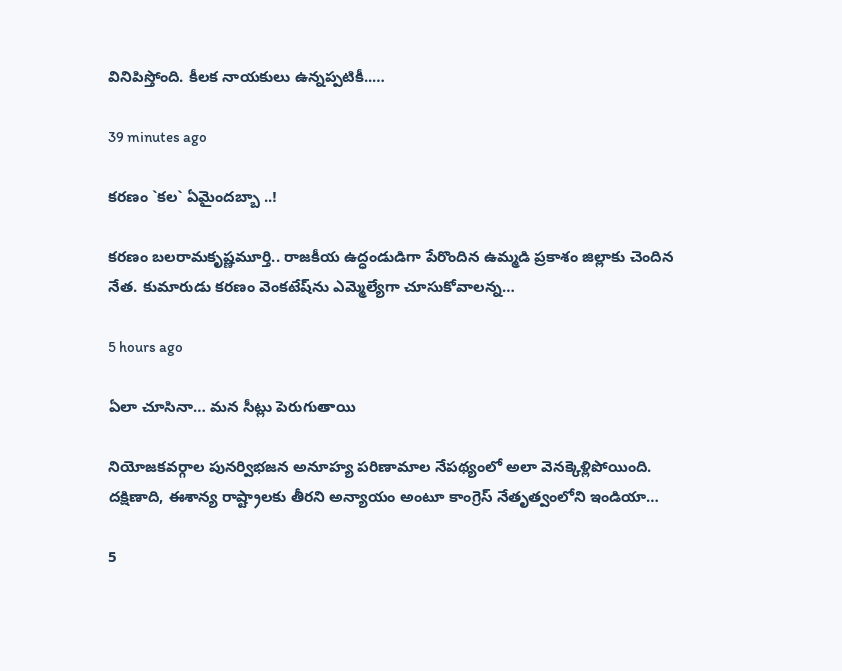వినిపిస్తోంది. కీల‌క నాయ‌కులు ఉన్న‌ప్ప‌టికీ..…

39 minutes ago

క‌ర‌ణం `క‌ల‌` ఏమైంద‌బ్బా ..!

క‌ర‌ణం బ‌ల‌రామ‌కృష్ణ‌మూర్తి.. రాజ‌కీయ ఉద్ధండుడిగా పేరొందిన ఉమ్మ‌డి ప్ర‌కాశం జిల్లాకు చెందిన నేత‌. కుమారుడు క‌ర‌ణం వెంక‌టేష్‌ను ఎమ్మెల్యేగా చూసుకోవాల‌న్న…

5 hours ago

ఏలా చూసినా… మన సీట్లు పెరుగుతాయి

నియోజకవర్గాల పునర్విభజన అనూహ్య పరిణామాల నేపథ్యంలో అలా వెనక్కెళ్లిపోయింది. దక్షిణాది, ఈశాన్య రాష్ట్రాలకు తీరని అన్యాయం అంటూ కాంగ్రెస్ నేతృత్వంలోని ఇండియా…

5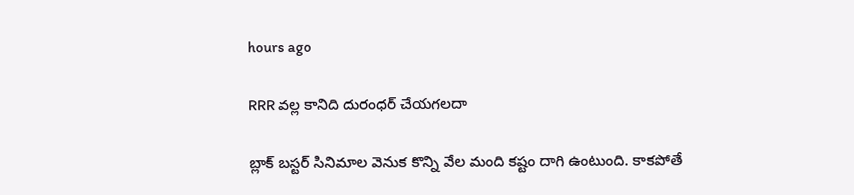hours ago

RRR వల్ల కానిది దురంధర్ చేయగలదా

బ్లాక్ బస్టర్ సినిమాల వెనుక కొన్ని వేల మంది కష్టం దాగి ఉంటుంది. కాకపోతే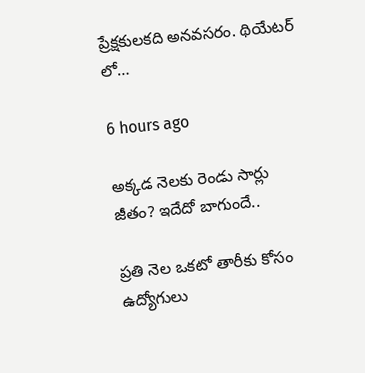ప్రేక్షకులకది అనవసరం. థియేటర్ లో…

6 hours ago

అక్కడ నెలకు రెండు సార్లు జీతం? ఇదేదో బాగుందే..

ప్రతి నెల ఒకటో తారీకు కోసం ఉద్యోగులు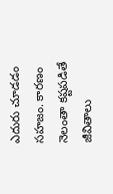ఎదురు చూడడం సహజం. కారణం నెలంతా కష్టపడితే జీవితాలు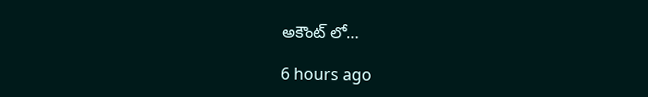అకౌంట్ లో…

6 hours ago